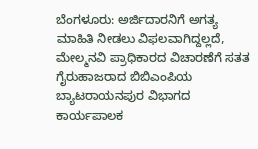ಬೆಂಗಳೂರು: ಅರ್ಜಿದಾರನಿಗೆ ಅಗತ್ಯ ಮಾಹಿತಿ ನೀಡಲು ವಿಫಲವಾಗಿದ್ದಲ್ಲದೆ, ಮೇಲ್ಮನವಿ ಪ್ರಾಧಿಕಾರದ ವಿಚಾರಣೆಗೆ ಸತತ ಗೈರುಹಾಜರಾದ ಬಿಬಿಎಂಪಿಯ ಬ್ಯಾಟರಾಯನಪುರ ವಿಭಾಗದ ಕಾರ್ಯಪಾಲಕ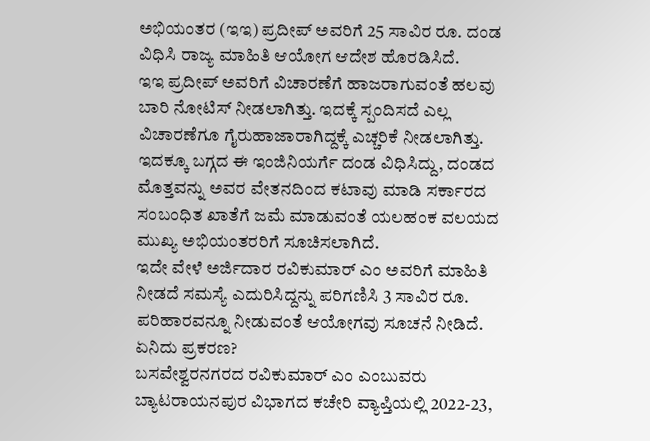ಅಭಿಯಂತರ (ಇಇ) ಪ್ರದೀಪ್ ಅವರಿಗೆ 25 ಸಾವಿರ ರೂ. ದಂಡ ವಿಧಿಸಿ ರಾಜ್ಯ ಮಾಹಿತಿ ಆಯೋಗ ಆದೇಶ ಹೊರಡಿಸಿದೆ.
ಇಇ ಪ್ರದೀಪ್ ಅವರಿಗೆ ವಿಚಾರಣೆಗೆ ಹಾಜರಾಗುವಂತೆ ಹಲವು ಬಾರಿ ನೋಟಿಸ್ ನೀಡಲಾಗಿತ್ತು. ಇದಕ್ಕೆ ಸ್ಪಂದಿಸದೆ ಎಲ್ಲ ವಿಚಾರಣೆಗೂ ಗೈರುಹಾಜಾರಾಗಿದ್ದಕ್ಕೆ ಎಚ್ಚರಿಕೆ ನೀಡಲಾಗಿತ್ತು. ಇದಕ್ಕೂ ಬಗ್ಗದ ಈ ಇಂಜಿನಿಯರ್ಗೆ ದಂಡ ವಿಧಿಸಿದ್ದು, ದಂಡದ ಮೊತ್ತವನ್ನು ಅವರ ವೇತನದಿಂದ ಕಟಾವು ಮಾಡಿ ಸರ್ಕಾರದ ಸಂಬಂಧಿತ ಖಾತೆಗೆ ಜಮೆ ಮಾಡುವಂತೆ ಯಲಹಂಕ ವಲಯದ ಮುಖ್ಯ ಅಭಿಯಂತರರಿಗೆ ಸೂಚಿಸಲಾಗಿದೆ.
ಇದೇ ವೇಳೆ ಅರ್ಜಿದಾರ ರವಿಕುಮಾರ್ ಎಂ ಅವರಿಗೆ ಮಾಹಿತಿ ನೀಡದೆ ಸಮಸ್ಯೆ ಎದುರಿಸಿದ್ದನ್ನು ಪರಿಗಣಿಸಿ 3 ಸಾವಿರ ರೂ. ಪರಿಹಾರವನ್ನೂ ನೀಡುವಂತೆ ಆಯೋಗವು ಸೂಚನೆ ನೀಡಿದೆ.
ಏನಿದು ಪ್ರಕರಣ?
ಬಸವೇಶ್ವರನಗರದ ರವಿಕುಮಾರ್ ಎಂ ಎಂಬುವರು ಬ್ಯಾಟರಾಯನಪುರ ವಿಭಾಗದ ಕಚೇರಿ ವ್ಯಾಪ್ತಿಯಲ್ಲಿ 2022-23,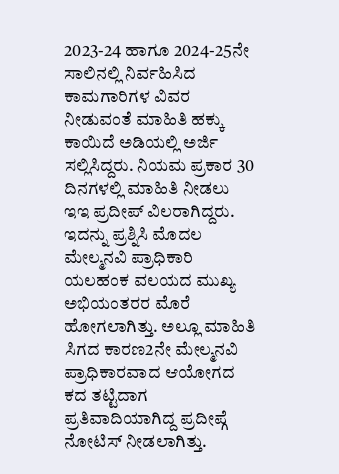2023-24 ಹಾಗೂ 2024-25ನೇ ಸಾಲಿನಲ್ಲಿ ನಿರ್ವಹಿಸಿದ ಕಾಮಗಾರಿಗಳ ವಿವರ ನೀಡುವಂತೆ ಮಾಹಿತಿ ಹಕ್ಕು ಕಾಯಿದೆ ಅಡಿಯಲ್ಲಿ ಅರ್ಜಿ ಸಲ್ಲಿಸಿದ್ದರು. ನಿಯಮ ಪ್ರಕಾರ 30 ದಿನಗಳಲ್ಲಿ ಮಾಹಿತಿ ನೀಡಲು ಇಇ ಪ್ರದೀಪ್ ವಿಲರಾಗಿದ್ದರು. ಇದನ್ನು ಪ್ರಶ್ನಿಸಿ ಮೊದಲ ಮೇಲ್ಮನವಿ ಪ್ರಾಧಿಕಾರಿ ಯಲಹಂಕ ವಲಯದ ಮುಖ್ಯ ಅಭಿಯಂತರರ ಮೊರೆ ಹೋಗಲಾಗಿತ್ತು. ಅಲ್ಲೂ ಮಾಹಿತಿ ಸಿಗದ ಕಾರಣ2ನೇ ಮೇಲ್ಮನವಿ ಪ್ರಾಧಿಕಾರವಾದ ಆಯೋಗದ ಕದ ತಟ್ಟಿದಾಗ ಪ್ರತಿವಾದಿಯಾಗಿದ್ದ ಪ್ರದೀಪ್ಗೆ ನೋಟಿಸ್ ನೀಡಲಾಗಿತ್ತು.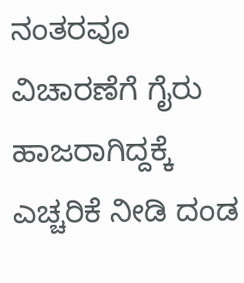ನಂತರವೂ ವಿಚಾರಣೆಗೆ ಗೈರು ಹಾಜರಾಗಿದ್ದಕ್ಕೆ ಎಚ್ಚರಿಕೆ ನೀಡಿ ದಂಡ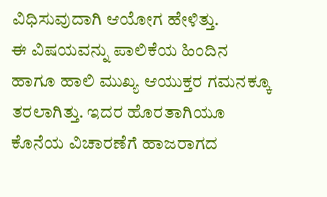ವಿಧಿಸುವುದಾಗಿ ಆಯೋಗ ಹೇಳಿತ್ತು.
ಈ ವಿಷಯವನ್ನು ಪಾಲಿಕೆಯ ಹಿಂದಿನ ಹಾಗೂ ಹಾಲಿ ಮುಖ್ಯ ಆಯುಕ್ತರ ಗಮನಕ್ಕೂ ತರಲಾಗಿತ್ತು. ಇದರ ಹೊರತಾಗಿಯೂ ಕೊನೆಯ ವಿಚಾರಣೆಗೆ ಹಾಜರಾಗದ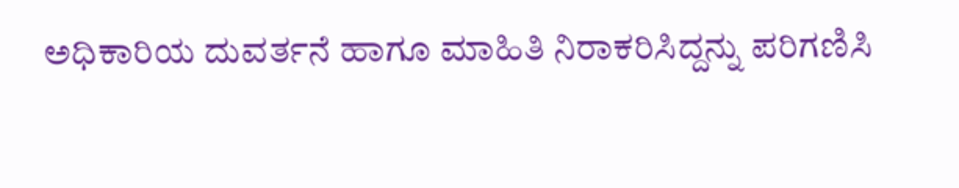ಅಧಿಕಾರಿಯ ದುವರ್ತನೆ ಹಾಗೂ ಮಾಹಿತಿ ನಿರಾಕರಿಸಿದ್ದನ್ನು ಪರಿಗಣಿಸಿ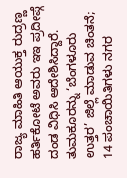ರಾಜ್ಯ ಮಾಹಿತಿ ಆಯುಕ್ತ ರುದ್ರಣ್ಣ ಹರ್ತಿಕೋಟೆ ಅವರು ಇಇ ಪ್ರದೀಪ್ಗೆ ದಂಡ ವಿಧಿಸಿ ಆದೇಶಿಸಿದ್ದಾರೆ.
ತುಮಕೂರನ್ನು ‘ಬೆಂಗಳೂರು ಉತ್ತರ’ ಜಿಲ್ಲೆ ಮಾಡುವ ಚಿಂತನೆ; 14 ಪಂಚಾಯಿತಿಗಳು ನಗರ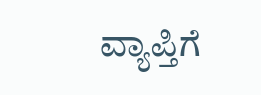ವ್ಯಾಪ್ತಿಗೆ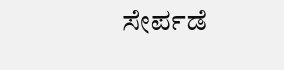ಸೇರ್ಪಡೆ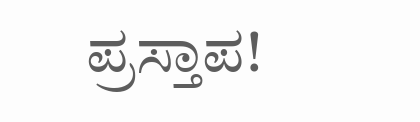ಪ್ರಸ್ತಾಪ!